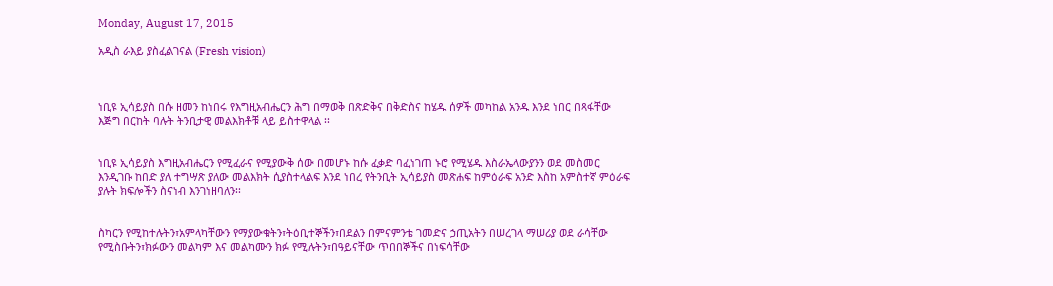Monday, August 17, 2015

አዲስ ራእይ ያስፈልገናል (Fresh vision)



ነቢዩ ኢሳይያስ በሱ ዘመን ከነበሩ የእግዚአብሔርን ሕግ በማወቅ በጽድቅና በቅድስና ከሄዱ ሰዎች መካከል አንዱ እንደ ነበር በጻፋቸው እጅግ በርከት ባሉት ትንቢታዊ መልእክቶቹ ላይ ይስተዋላል ፡፡


ነቢዩ ኢሳይያስ እግዚአብሔርን የሚፈራና የሚያውቅ ሰው በመሆኑ ከሱ ፈቃድ ባፈነገጠ ኑሮ የሚሄዱ እስራኤላውያንን ወደ መስመር እንዲገቡ ከበድ ያለ ተግሣጽ ያለው መልእክት ሲያስተላልፍ እንደ ነበረ የትንቢት ኢሳይያስ መጽሐፍ ከምዕራፍ አንድ እስከ አምስተኛ ምዕራፍ ያሉት ክፍሎችን ስናነብ እንገነዘባለን፡፡


ስካርን የሚከተሉትን፣አምላካቸውን የማያውቁትን፣ትዕቢተኞችን፣በደልን በምናምንቴ ገመድና ኃጢአትን በሠረገላ ማሠሪያ ወደ ራሳቸው የሚስቡትን፣ክፉውን መልካም እና መልካሙን ክፉ የሚሉትን፣በዓይናቸው ጥበበኞችና በነፍሳቸው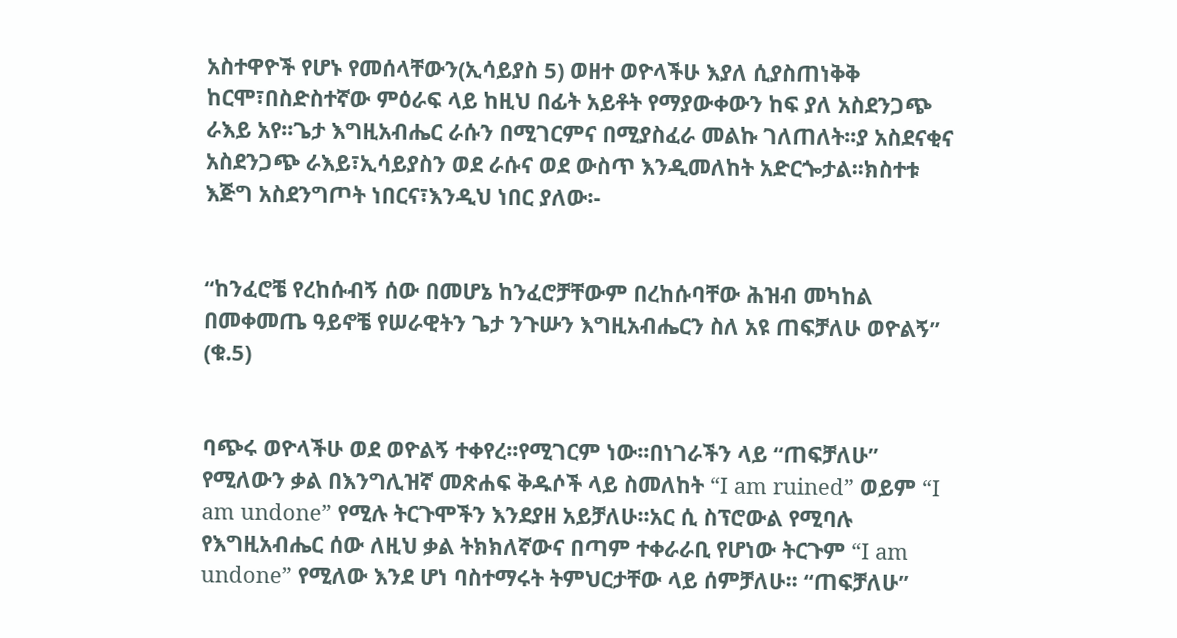አስተዋዮች የሆኑ የመሰላቸውን(ኢሳይያስ 5) ወዘተ ወዮላችሁ እያለ ሲያስጠነቅቅ ከርሞ፣በስድስተኛው ምዕራፍ ላይ ከዚህ በፊት አይቶት የማያውቀውን ከፍ ያለ አስደንጋጭ ራእይ አየ፡፡ጌታ እግዚአብሔር ራሱን በሚገርምና በሚያስፈራ መልኩ ገለጠለት፡፡ያ አስደናቂና አስደንጋጭ ራእይ፣ኢሳይያስን ወደ ራሱና ወደ ውስጥ እንዲመለከት አድርጐታል፡፡ክስተቱ እጅግ አስደንግጦት ነበርና፣እንዲህ ነበር ያለው፡-


“ከንፈሮቼ የረከሱብኝ ሰው በመሆኔ ከንፈሮቻቸውም በረከሱባቸው ሕዝብ መካከል በመቀመጤ ዓይኖቼ የሠራዊትን ጌታ ንጉሡን እግዚአብሔርን ስለ አዩ ጠፍቻለሁ ወዮልኝ” (ቁ.5)


ባጭሩ ወዮላችሁ ወደ ወዮልኝ ተቀየረ፡፡የሚገርም ነው፡፡በነገራችን ላይ “ጠፍቻለሁ” የሚለውን ቃል በእንግሊዝኛ መጽሐፍ ቅዱሶች ላይ ስመለከት “I am ruined” ወይም “I am undone” የሚሉ ትርጉሞችን እንደያዘ አይቻለሁ፡፡አር ሲ ስፕሮውል የሚባሉ የእግዚአብሔር ሰው ለዚህ ቃል ትክክለኛውና በጣም ተቀራራቢ የሆነው ትርጉም “I am undone” የሚለው እንደ ሆነ ባስተማሩት ትምህርታቸው ላይ ሰምቻለሁ፡፡ “ጠፍቻለሁ”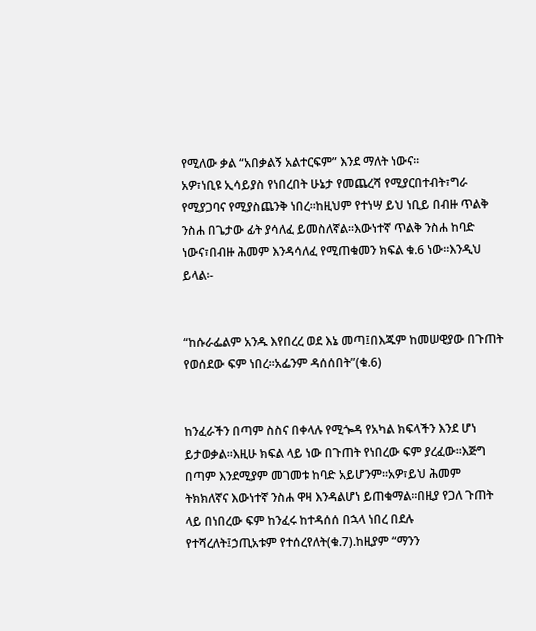የሚለው ቃል “አበቃልኝ አልተርፍም” እንደ ማለት ነውና፡፡
አዎ፣ነቢዩ ኢሳይያስ የነበረበት ሁኔታ የመጨረሻ የሚያርበተብት፣ግራ የሚያጋባና የሚያስጨንቅ ነበረ፡፡ከዚህም የተነሣ ይህ ነቢይ በብዙ ጥልቅ ንስሐ በጌታው ፊት ያሳለፈ ይመስለኛል፡፡እውነተኛ ጥልቅ ንስሐ ከባድ ነውና፣በብዙ ሕመም እንዳሳለፈ የሚጠቁመን ክፍል ቁ.6 ነው፡፡እንዲህ ይላል፡-


“ከሱራፌልም አንዱ እየበረረ ወደ እኔ መጣ፤በእጁም ከመሠዊያው በጉጠት የወሰደው ፍም ነበረ፡፡አፌንም ዳሰሰበት”(ቁ.6)


ከንፈራችን በጣም ስስና በቀላሉ የሚጐዳ የአካል ክፍላችን እንደ ሆነ ይታወቃል፡፡እዚሁ ክፍል ላይ ነው በጉጠት የነበረው ፍም ያረፈው፡፡እጅግ በጣም እንደሚያም መገመቱ ከባድ አይሆንም፡፡አዎ፣ይህ ሕመም ትክክለኛና እውነተኛ ንስሐ ዋዛ እንዳልሆነ ይጠቁማል፡፡በዚያ የጋለ ጉጠት ላይ በነበረው ፍም ከንፈሩ ከተዳሰሰ በኋላ ነበረ በደሉ የተሻረለት፤ኃጢአቱም የተሰረየለት(ቁ.7).ከዚያም “ማንን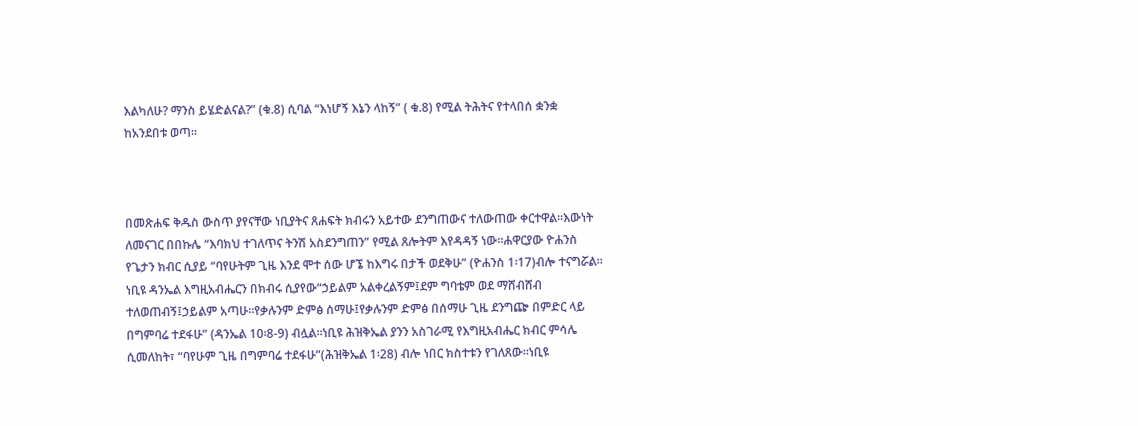እልካለሁ? ማንስ ይሄድልናል?” (ቁ.8) ሲባል “እነሆኝ እኔን ላከኝ” ( ቁ.8) የሚል ትሕትና የተላበሰ ቋንቋ  ከአንደበቱ ወጣ፡፡



በመጽሐፍ ቅዱስ ውስጥ ያየናቸው ነቢያትና ጸሐፍት ክብሩን አይተው ደንግጠውና ተለውጠው ቀርተዋል፡፡እውነት ለመናገር በበኩሌ “እባክህ ተገለጥና ትንሽ አስደንግጠን” የሚል ጸሎትም እየዳዳኝ ነው፡፡ሐዋርያው ዮሐንስ የጌታን ክብር ሲያይ “ባየሁትም ጊዜ እንደ ሞተ ሰው ሆኜ ከእግሩ በታች ወደቅሁ” (ዮሐንስ 1፡17)ብሎ ተናግሯል፡፡ነቢዩ ዳንኤል እግዚአብሔርን በክብሩ ሲያየው“ኃይልም አልቀረልኝም፤ደም ግባቴም ወደ ማሸብሸብ ተለወጠብኝ፤ኃይልም አጣሁ፡፡የቃሉንም ድምፅ ሰማሁ፤የቃሉንም ድምፅ በሰማሁ ጊዜ ደንግጬ በምድር ላይ በግምባሬ ተደፋሁ” (ዳንኤል 10፡8-9) ብሏል፡፡ነቢዩ ሕዝቅኤል ያንን አስገራሚ የእግዚአብሔር ክብር ምሳሌ ሲመለከት፣ “ባየሁም ጊዜ በግምባሬ ተደፋሁ”(ሕዝቅኤል 1፡28) ብሎ ነበር ክስተቱን የገለጸው፡፡ነቢዩ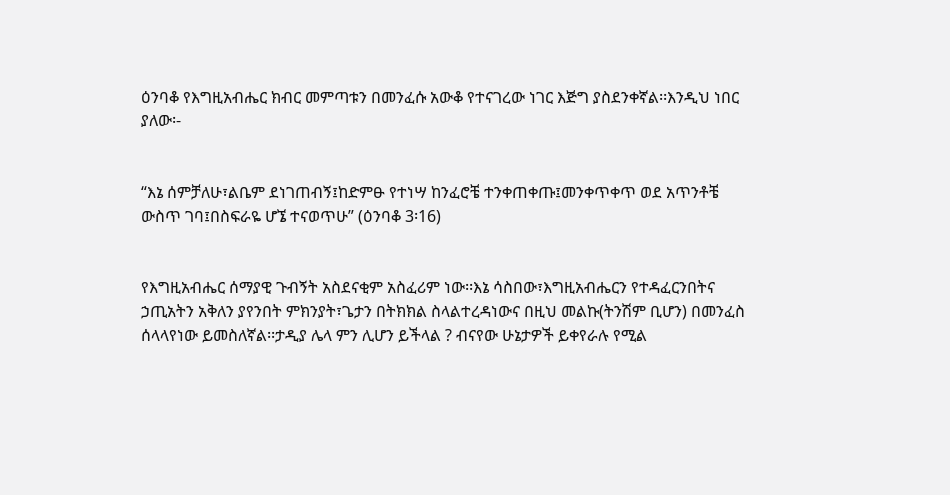ዕንባቆ የእግዚአብሔር ክብር መምጣቱን በመንፈሱ አውቆ የተናገረው ነገር እጅግ ያስደንቀኛል፡፡እንዲህ ነበር ያለው፡-


“እኔ ሰምቻለሁ፣ልቤም ደነገጠብኝ፤ከድምፁ የተነሣ ከንፈሮቼ ተንቀጠቀጡ፤መንቀጥቀጥ ወደ አጥንቶቼ ውስጥ ገባ፤በስፍራዬ ሆኜ ተናወጥሁ” (ዕንባቆ 3፡16)


የእግዚአብሔር ሰማያዊ ጉብኝት አስደናቂም አስፈሪም ነው፡፡እኔ ሳስበው፣እግዚአብሔርን የተዳፈርንበትና ኃጢአትን አቅለን ያየንበት ምክንያት፣ጌታን በትክክል ስላልተረዳነውና በዚህ መልኩ(ትንሽም ቢሆን) በመንፈስ ሰላላየነው ይመስለኛል፡፡ታዲያ ሌላ ምን ሊሆን ይችላል ? ብናየው ሁኔታዎች ይቀየራሉ የሚል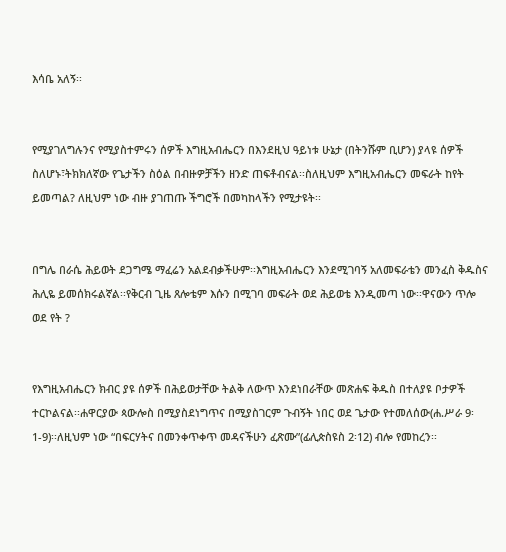እሳቤ አለኝ፡፡


የሚያገለግሉንና የሚያስተምሩን ሰዎች እግዚአብሔርን በእንደዚህ ዓይነቱ ሁኔታ (በትንሹም ቢሆን) ያላዩ ሰዎች ስለሆኑ፣ትክክለኛው የጌታችን ስዕል በብዙዎቻችን ዘንድ ጠፍቶብናል፡፡ስለዚህም እግዚአብሔርን መፍራት ከየት ይመጣል? ለዚህም ነው ብዙ ያገጠጡ ችግሮች በመካከላችን የሚታዩት፡፡


በግሌ በራሴ ሕይወት ደጋግሜ ማፈሬን አልደብቃችሁም፡፡እግዚአብሔርን እንደሚገባኝ አለመፍራቴን መንፈስ ቅዱስና ሕሊዬ ይመሰክሩልኛል፡፡የቅርብ ጊዜ ጸሎቴም እሱን በሚገባ መፍራት ወደ ሕይወቴ እንዲመጣ ነው፡፡ዋናውን ጥሎ ወደ የት ?


የእግዚአብሔርን ክብር ያዩ ሰዎች በሕይወታቸው ትልቅ ለውጥ እንደነበራቸው መጽሐፍ ቅዱስ በተለያዩ ቦታዎች ተርኮልናል፡፡ሐዋርያው ጳውሎስ በሚያስደነግጥና በሚያስገርም ጉብኝት ነበር ወደ ጌታው የተመለሰው(ሐ.ሥራ 9፡1-9)፡፡ለዚህም ነው “በፍርሃትና በመንቀጥቀጥ መዳናችሁን ፈጽሙ”(ፊሊጵስዩስ 2፡12) ብሎ የመከረን፡፡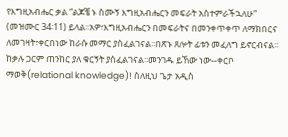የእግዚአብሔር ቃል “ልጆቼ ኑ ስሙኝ እግዚአብሔርን መፍራት አስተምራችኋለሁ” (መዝሙር 34፡11) ይላል፡፡አዎ፣እግዚአብሔርን በመፍራትና በመንቀጥቀጥ ለማክበርና ለመገዛት፣ቀርበነው ከራሱ መማር ያስፈልገናል፡፡በጽኑ ጸሎት ፊቱን መፈለግ ይኖርብናል፡፡ከቃሉ ጋርም ጠንከር ያለ ቁርኝት ያስፈልገናል፡፡መንገዱ ይኸው ነው--ቀርቦ ማወቅ(relational knowledge)! ስለዚህ ጌታ አዲስ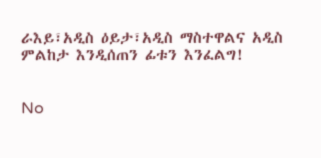ራእይ፣አዲስ ዕይታ፣አዲስ ማስተዋልና አዲስ ምልከታ እንዲሰጠን ፊቱን እንፈልግ!


No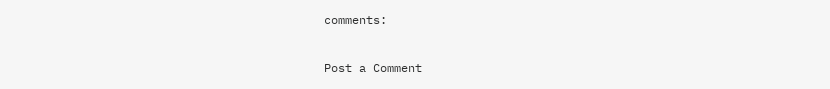comments:

Post a Comment